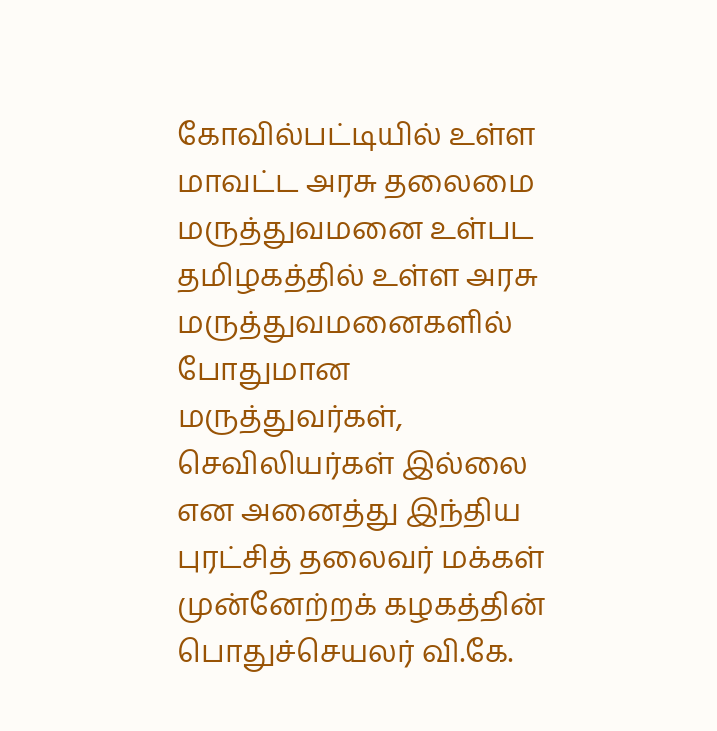கோவில்பட்டியில் உள்ள மாவட்ட அரசு தலைமை மருத்துவமனை உள்பட தமிழகத்தில் உள்ள அரசு மருத்துவமனைகளில் போதுமான மருத்துவர்கள், செவிலியர்கள் இல்லை என அனைத்து இந்திய புரட்சித் தலைவர் மக்கள் முன்னேற்றக் கழகத்தின் பொதுச்செயலர் வி.கே.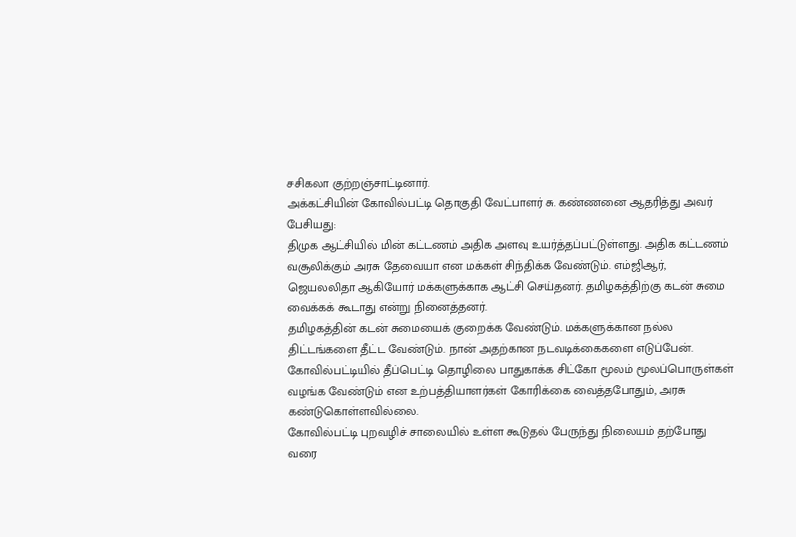சசிகலா குற்றஞ்சாட்டினார்.
அக்கட்சியின் கோவில்பட்டி தொகுதி வேட்பாளர் சு. கண்ணனை ஆதரித்து அவர் பேசியது:
திமுக ஆட்சியில் மின் கட்டணம் அதிக அளவு உயர்த்தப்பட்டுள்ளது. அதிக கட்டணம் வசூலிக்கும் அரசு தேவையா என மக்கள் சிந்திக்க வேண்டும். எம்ஜிஆர், ஜெயலலிதா ஆகியோர் மக்களுக்காக ஆட்சி செய்தனர். தமிழகத்திற்கு கடன் சுமை வைக்கக் கூடாது என்று நினைத்தனர்.
தமிழகத்தின் கடன் சுமையைக் குறைக்க வேண்டும். மக்களுக்கான நல்ல திட்டங்களை தீட்ட வேண்டும். நான் அதற்கான நடவடிக்கைகளை எடுப்பேன்.
கோவில்பட்டியில் தீப்பெட்டி தொழிலை பாதுகாக்க சிட்கோ மூலம் மூலப்பொருள்கள் வழங்க வேண்டும் என உற்பத்தியாளர்கள் கோரிக்கை வைத்தபோதும், அரசு கண்டுகொள்ளவில்லை.
கோவில்பட்டி புறவழிச் சாலையில் உள்ள கூடுதல் பேருந்து நிலையம் தற்போது வரை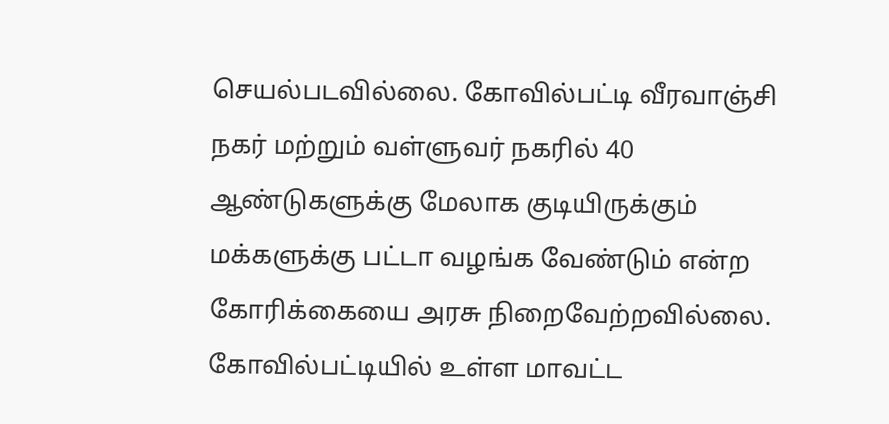செயல்படவில்லை. கோவில்பட்டி வீரவாஞ்சி நகர் மற்றும் வள்ளுவர் நகரில் 40 ஆண்டுகளுக்கு மேலாக குடியிருக்கும் மக்களுக்கு பட்டா வழங்க வேண்டும் என்ற கோரிக்கையை அரசு நிறைவேற்றவில்லை.
கோவில்பட்டியில் உள்ள மாவட்ட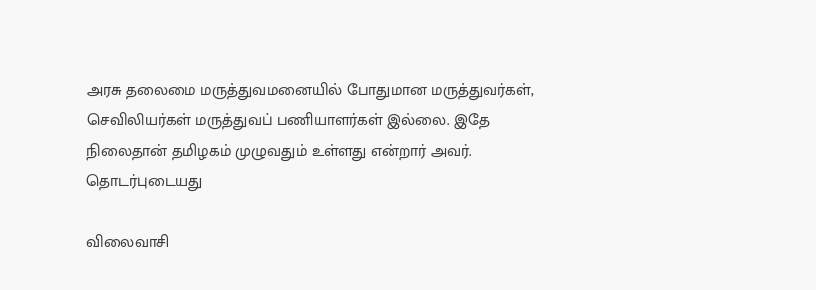அரசு தலைமை மருத்துவமனையில் போதுமான மருத்துவர்கள், செவிலியர்கள் மருத்துவப் பணியாளர்கள் இல்லை. இதே நிலைதான் தமிழகம் முழுவதும் உள்ளது என்றார் அவர்.
தொடர்புடையது

விலைவாசி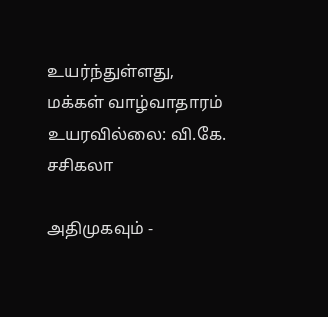உயர்ந்துள்ளது, மக்கள் வாழ்வாதாரம் உயரவில்லை: வி.கே. சசிகலா

அதிமுகவும் -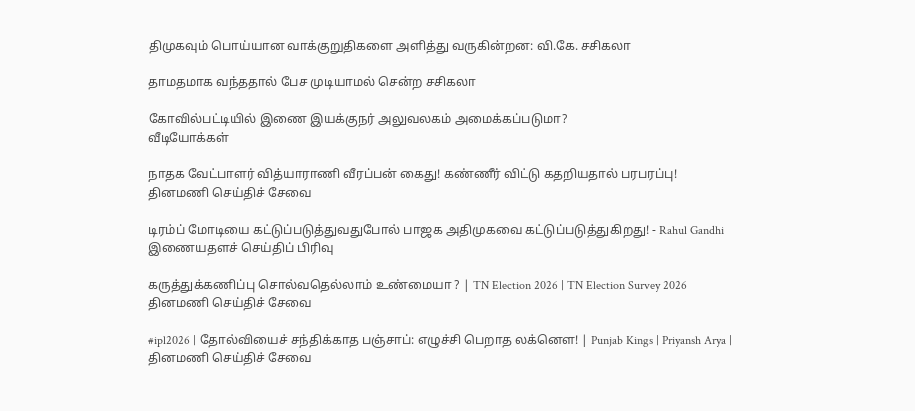திமுகவும் பொய்யான வாக்குறுதிகளை அளித்து வருகின்றன: வி.கே. சசிகலா

தாமதமாக வந்ததால் பேச முடியாமல் சென்ற சசிகலா

கோவில்பட்டியில் இணை இயக்குநர் அலுவலகம் அமைக்கப்படுமா?
வீடியோக்கள்

நாதக வேட்பாளர் வித்யாராணி வீரப்பன் கைது! கண்ணீர் விட்டு கதறியதால் பரபரப்பு!
தினமணி செய்திச் சேவை

டிரம்ப் மோடியை கட்டுப்படுத்துவதுபோல் பாஜக அதிமுகவை கட்டுப்படுத்துகிறது! - Rahul Gandhi
இணையதளச் செய்திப் பிரிவு

கருத்துக்கணிப்பு சொல்வதெல்லாம் உண்மையா ? | TN Election 2026 | TN Election Survey 2026
தினமணி செய்திச் சேவை

#ipl2026 | தோல்வியைச் சந்திக்காத பஞ்சாப்: எழுச்சி பெறாத லக்னௌ! | Punjab Kings | Priyansh Arya |
தினமணி செய்திச் சேவை